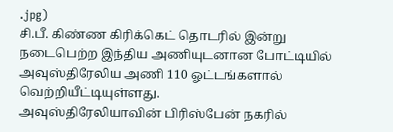.jpg)
சி.பீ. கிண்ண கிரிக்கெட் தொடரில் இன்று நடைபெற்ற இந்திய அணியுடனான போட்டியில் அவுஸ்திரேலிய அணி 110 ஓட்டங்களால் வெற்றியீட்டியுள்ளது.
அவுஸ்திரேலியாவின் பிரிஸ்பேன் நகரில்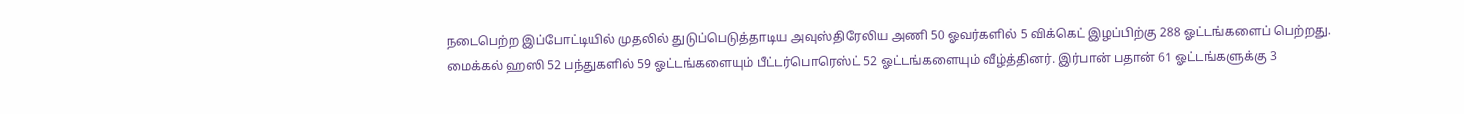நடைபெற்ற இப்போட்டியில் முதலில் துடுப்பெடுத்தாடிய அவுஸ்திரேலிய அணி 50 ஓவர்களில் 5 விக்கெட் இழப்பிற்கு 288 ஓட்டங்களைப் பெற்றது.
மைக்கல் ஹஸி 52 பந்துகளில் 59 ஓட்டங்களையும் பீட்டர்பொரெஸ்ட் 52 ஓட்டங்களையும் வீழ்த்தினர். இர்பான் பதான் 61 ஓட்டங்களுக்கு 3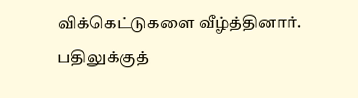விக்கெட்டுகளை வீழ்த்தினார்.
பதிலுக்குத்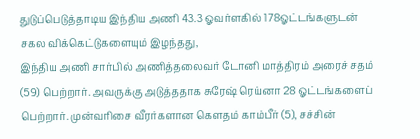துடுப்பெடுத்தாடிய இந்திய அணி 43.3 ஓவர்ளகில் 178ஓட்டங்களுடன் சகல விக்கெட்டுகளையும் இழந்தது,
இந்திய அணி சார்பில் அணித்தலைவர் டோனி மாத்திரம் அரைச் சதம் (59) பெற்றார். அவருக்கு அடுத்ததாக சுரேஷ் ரெய்னா 28 ஓட்டங்களைப் பெற்றார். முன்வரிசை வீரர்களான கௌதம் காம்பீர் (5), சச்சின்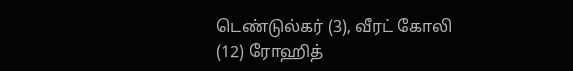டெண்டுல்கர் (3), வீரட் கோலி (12) ரோஹித்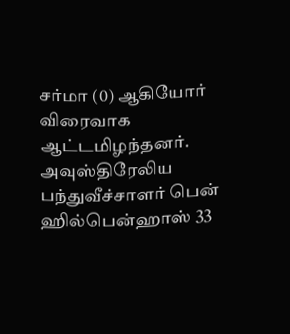சர்மா (0) ஆகியோர் விரைவாக ஆட்டமிழந்தனர்.
அவுஸ்திரேலிய பந்துவீச்சாளர் பென் ஹில்பென்ஹாஸ் 33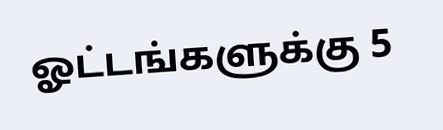ஓட்டங்களுக்கு 5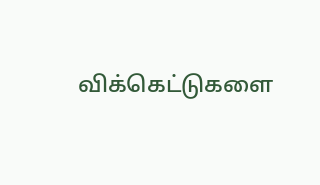விக்கெட்டுகளை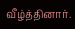வீழ்த்தினார்.